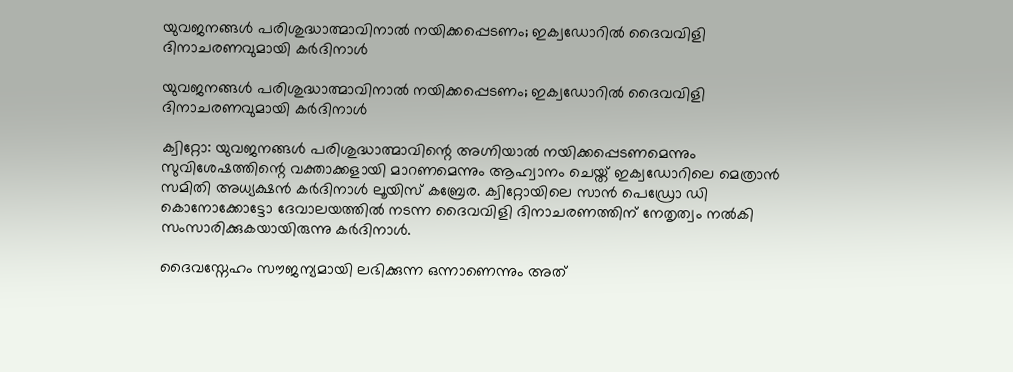യുവജനങ്ങൾ പരിശുദ്ധാത്മാവിനാൽ നയിക്കപ്പെടണം; ഇക്വഡോറിൽ ദൈവവിളി ദിനാചരണവുമായി കർദിനാൾ

യുവജനങ്ങൾ പരിശുദ്ധാത്മാവിനാൽ നയിക്കപ്പെടണം; ഇക്വഡോറിൽ ദൈവവിളി ദിനാചരണവുമായി കർദിനാൾ

ക്വിറ്റോ: യുവജനങ്ങൾ പരിശുദ്ധാത്മാവിന്റെ അഗ്നിയാൽ നയിക്കപ്പെടണമെന്നും സുവിശേഷത്തിന്റെ വക്താക്കളായി മാറണമെന്നും ആഹ്വാനം ചെയ്ത് ഇക്വഡോറിലെ മെത്രാൻ സമിതി അധ്യക്ഷൻ കർദിനാൾ ലൂയിസ് കബ്രേര. ക്വിറ്റോയിലെ സാന്‍ പെഡ്രോ ഡി കൊനോക്കോട്ടോ ദേവാലയത്തിൽ നടന്ന ദൈവവിളി ദിനാചരണത്തിന് നേതൃത്വം നൽകി സംസാരിക്കുകയായിരുന്നു കർദിനാൾ.

ദൈവസ്നേഹം സൗജന്യമായി ലഭിക്കുന്ന ഒന്നാണെന്നും അത്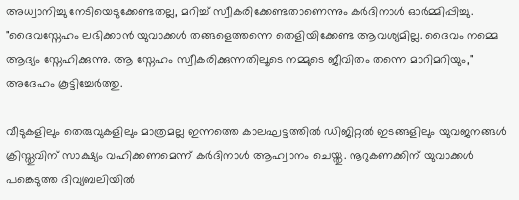അധ്വാനിച്ചു നേടിയെടുക്കേണ്ടതല്ല, മറിച്ച് സ്വീകരിക്കേണ്ടതാണെന്നും കർദിനാൾ ഓർമ്മിപ്പിച്ചു. "ദൈവസ്നേഹം ലഭിക്കാൻ യുവാക്കൾ തങ്ങളെത്തന്നെ തെളിയിക്കേണ്ട ആവശ്യമില്ല. ദൈവം നമ്മെ ആദ്യം സ്നേഹിക്കുന്നു. ആ സ്നേഹം സ്വീകരിക്കുന്നതിലൂടെ നമ്മുടെ ജീവിതം തന്നെ മാറിമറിയും," അദേഹം കൂട്ടിച്ചേർത്തു.

വീടുകളിലും തെരുവുകളിലും മാത്രമല്ല ഇന്നത്തെ കാലഘട്ടത്തിൽ ഡിജിറ്റൽ ഇടങ്ങളിലും യുവജനങ്ങൾ ക്രിസ്തുവിന് സാക്ഷ്യം വഹിക്കണമെന്ന് കർദിനാൾ ആഹ്വാനം ചെയ്തു. നൂറുകണക്കിന് യുവാക്കൾ പങ്കെടുത്ത ദിവ്യബലിയിൽ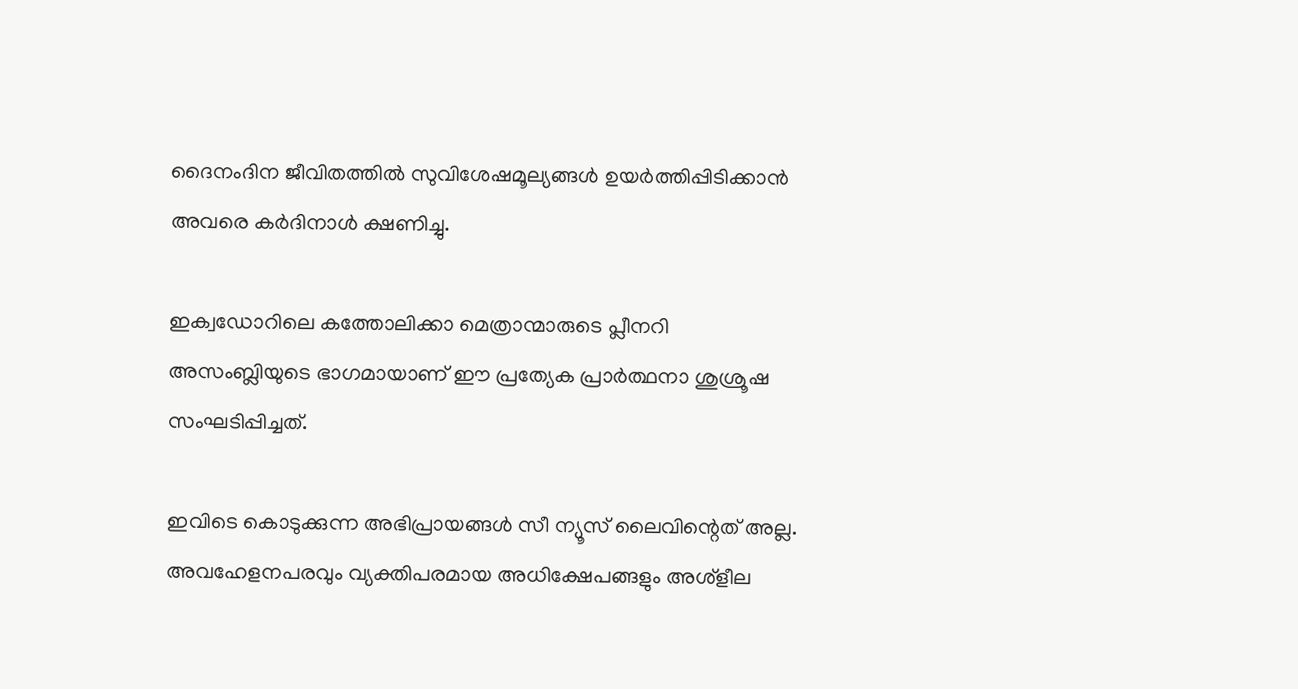ദൈനംദിന ജീവിതത്തിൽ സുവിശേഷമൂല്യങ്ങൾ ഉയർത്തിപ്പിടിക്കാൻ അവരെ കർദിനാൾ ക്ഷണിച്ചു.

ഇക്വഡോറിലെ കത്തോലിക്കാ മെത്രാന്മാരുടെ പ്ലീനറി അസംബ്ലിയുടെ ഭാഗമായാണ് ഈ പ്രത്യേക പ്രാർത്ഥനാ ശുശ്രൂഷ സംഘടിപ്പിച്ചത്.

ഇവിടെ കൊടുക്കുന്ന അഭിപ്രായങ്ങള്‍ സീ ന്യൂസ് ലൈവിന്റെത് അല്ല. അവഹേളനപരവും വ്യക്തിപരമായ അധിക്ഷേപങ്ങളും അശ്‌ളീല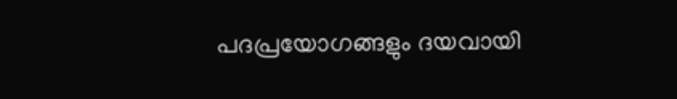പദപ്രയോഗങ്ങളും ദയവായി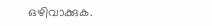ഒഴിവാക്കുക.